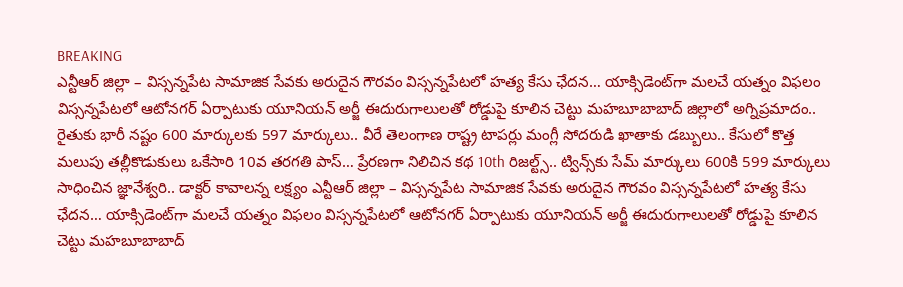BREAKING
ఎన్టీఆర్ జిల్లా – విస్సన్నపేట సామాజిక సేవకు అరుదైన గౌరవం విస్సన్నపేటలో హత్య కేసు ఛేదన… యాక్సిడెంట్‌గా మలచే యత్నం విఫలం విస్సన్నపేటలో ఆటోనగర్ ఏర్పాటుకు యూనియన్ అర్జీ ఈదురుగాలులతో రోడ్డుపై కూలిన చెట్టు మహబూబాబాద్ జిల్లాలో అగ్నిప్రమాదం.. రైతుకు భారీ నష్టం 600 మార్కులకు 597 మార్కులు.. వీరే తెలంగాణ రాష్ట్ర టాపర్లు మంగ్లీ సోదరుడి ఖాతాకు డబ్బులు.. కేసులో కొత్త మలుపు తల్లీకొడుకులు ఒకేసారి 10వ తరగతి పాస్… ప్రేరణగా నిలిచిన కథ 10th రిజల్ట్స్.. ట్విన్స్‌కు సేమ్ మార్కులు 600కి 599 మార్కులు సాధించిన జ్ఞానేశ్వరి.. డాక్టర్ కావాలన్న లక్ష్యం ఎన్టీఆర్ జిల్లా – విస్సన్నపేట సామాజిక సేవకు అరుదైన గౌరవం విస్సన్నపేటలో హత్య కేసు ఛేదన… యాక్సిడెంట్‌గా మలచే యత్నం విఫలం విస్సన్నపేటలో ఆటోనగర్ ఏర్పాటుకు యూనియన్ అర్జీ ఈదురుగాలులతో రోడ్డుపై కూలిన చెట్టు మహబూబాబాద్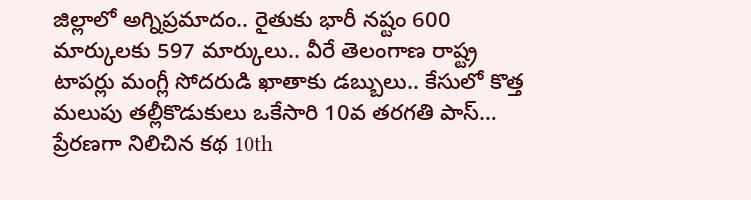జిల్లాలో అగ్నిప్రమాదం.. రైతుకు భారీ నష్టం 600 మార్కులకు 597 మార్కులు.. వీరే తెలంగాణ రాష్ట్ర టాపర్లు మంగ్లీ సోదరుడి ఖాతాకు డబ్బులు.. కేసులో కొత్త మలుపు తల్లీకొడుకులు ఒకేసారి 10వ తరగతి పాస్… ప్రేరణగా నిలిచిన కథ 10th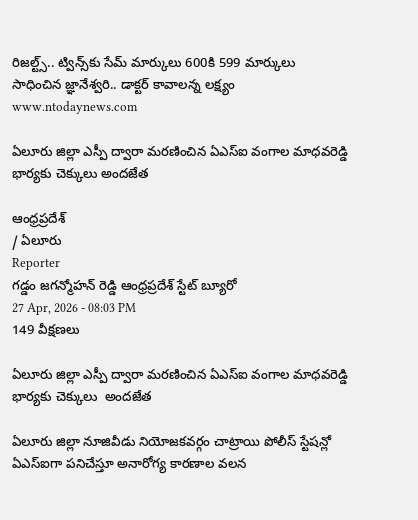రిజల్ట్స్.. ట్విన్స్‌కు సేమ్ మార్కులు 600కి 599 మార్కులు సాధించిన జ్ఞానేశ్వరి.. డాక్టర్ కావాలన్న లక్ష్యం
www.ntodaynews.com

ఏలూరు జిల్లా ఎస్పీ ద్వారా మరణించిన ఏఎస్ఐ వంగాల మాధవరెడ్డి భార్యకు చెక్కులు అందజేత

ఆంధ్రప్రదేశ్
/ ఏలూరు
Reporter
గడ్డం జగన్మోహన్ రెడ్డి ఆంధ్రప్రదేశ్ స్టేట్ బ్యూరో
27 Apr, 2026 - 08:03 PM
149 వీక్షణలు

ఏలూరు జిల్లా ఎస్పీ ద్వారా మరణించిన ఏఎస్ఐ వంగాల మాధవరెడ్డి భార్యకు చెక్కులు  అందజేత

ఏలూరు జిల్లా నూజివీడు నియోజకవర్గం చాట్రాయి పోలీస్ స్టేషన్లో ఏఎస్ఐగా పనిచేస్తూ అనారోగ్య కారణాల వలన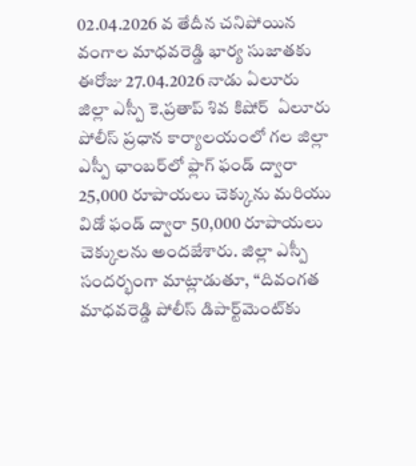02.04.2026 వ తేదీన చనిపోయిన వంగాల మాధవరెడ్డి భార్య సుజాతకు ఈరోజు 27.04.2026 నాడు ఏలూరు జిల్లా ఎస్పీ కె.ప్రతాప్ శివ కిషోర్  ఏలూరు పోలీస్ ప్రధాన కార్యాలయంలో గల జిల్లా ఎస్పీ ఛాంబర్‌లో ఫ్లాగ్ ఫండ్ ద్వారా 25,000 రూపాయలు చెక్కును మరియు విడో ఫండ్ ద్వారా 50,000 రూపాయలు చెక్కులను అందజేశారు. జిల్లా ఎస్పీ సందర్భంగా మాట్లాడుతూ, ‘‘దివంగత మాధవరెడ్డి పోలీస్ డిపార్ట్‌మెంట్‌కు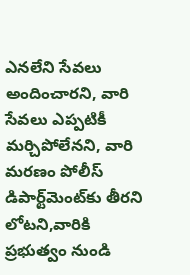ఎనలేని సేవలు అందించారని, వారి సేవలు ఎప్పటికీ మర్చిపోలేనని, వారి మరణం పోలీస్ డిపార్ట్‌మెంట్‌కు తీరని లోటని,వారికి ప్రభుత్వం నుండి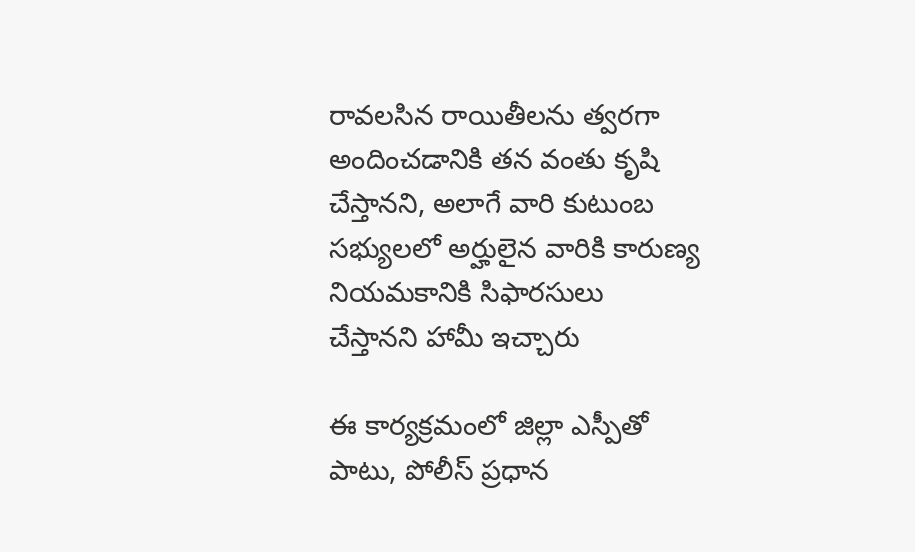రావలసిన రాయితీలను త్వరగా అందించడానికి తన వంతు కృషి చేస్తానని, అలాగే వారి కుటుంబ సభ్యులలో అర్హులైన వారికి కారుణ్య నియమకానికి సిఫారసులు చేస్తానని హామీ ఇచ్చారు

ఈ కార్యక్రమంలో జిల్లా ఎస్పీతో పాటు, పోలీస్ ప్రధాన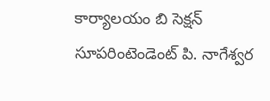కార్యాలయం బి సెక్షన్ సూపరింటెండెంట్ పి. నాగేశ్వర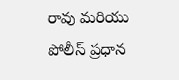రావు మరియు పోలీస్ ప్రధాన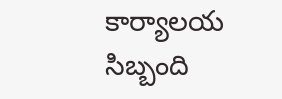కార్యాలయ సిబ్బంది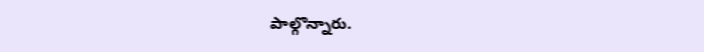పాల్గొన్నారు.